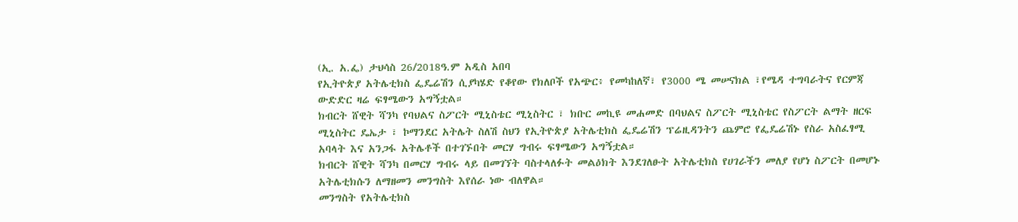(ኢ. አ.ፌ) ታህሳስ 26/2018ዓ.ም አዲስ አበባ
የኢትዮጵያ አትሌቲክስ ፌዴሬሽን ሲያካሄድ የቆየው የክለቦች የአጭር፥ የመካከለኛ፣ የ3000 ሜ መሠናክል ፣የሜዳ ተግባራትና የርምጃ ውድድር ዛሬ ፍፃሜውን አግኝቷል።
ክብርት ሸዊት ሻንካ የባህልና ስፖርት ሚኒስቴር ሚኒስትር ፣ ክቡር መኪዩ መሐመድ በባህልና ስፖርት ሚኒስቴር የስፖርት ልማት ዘርፍ ሚኒስትር ዴኤታ ፣ ኮማንደር አትሌት ስለሽ ስህን የኢትዮጵያ አትሌቲክስ ፌዴሬሽን ፕሬዚዳንትን ጨምሮ የፌዴሬሽኑ የስራ አስፈፃሚ አባላት እና አንጋፋ አትሌቶች በተገኙበት መርሃ ግብሩ ፍፃሜውን አግኝቷል።
ክብርት ሸዊት ሻንካ በመርሃ ግብሩ ላይ በመገኘት ባስተላለፉት መልዕክት እንደገለፁት አትሌቲክስ የሀገራችን መለያ የሆነ ስፖርት በመሆኑ አትሌቲክሱን ለማዘመን መንግስት እየሰራ ነው ብለዋል።
መንግስት የአትሌቲክስ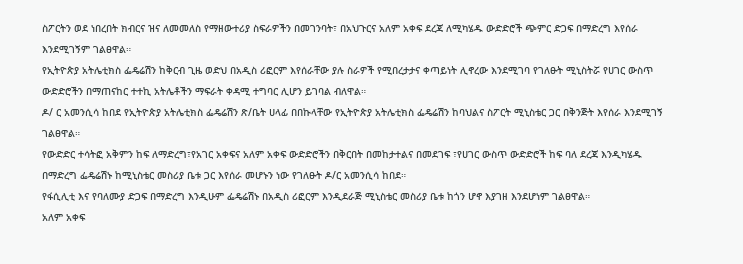ስፖርትን ወደ ነበረበት ክብርና ዝና ለመመለስ የማዘውተሪያ ስፍራዎችን በመገንባት፣ በአህጉርና አለም አቀፍ ደረጃ ለሚካሄዱ ውድድሮች ጭምር ድጋፍ በማድረግ እየሰራ እንደሚገኝም ገልፀዋል።
የኢትዮጵያ አትሌቲክስ ፌዴሬሽን ከቅርብ ጊዜ ወድህ በአዲስ ሪፎርም እየሰራቸው ያሉ ስራዎች የሚበረታታና ቀጣይነት ሊኖረው እንደሚገባ የገለፁት ሚኒስትሯ የሀገር ውስጥ ውድድሮችን በማጠናከር ተተኪ አትሌቶችን ማፍራት ቀዳሚ ተግባር ሊሆን ይገባል ብለዋል።
ዶ/ ር አመንሲሳ ከበደ የኢትዮጵያ አትሌቲክስ ፌዴሬሽን ጽ/ቤት ሀላፊ በበኩላቸው የኢትዮጵያ አትሌቲክስ ፌዴሬሽን ከባህልና ስፖርት ሚኒስቴር ጋር በቅንጅት እየሰራ እንደሚገኝ ገልፀዋል።
የውድድር ተሳትፎ አቅምን ከፍ ለማድረግ፣የአገር አቀፍና አለም አቀፍ ውድድሮችን በቅርበት በመከታተልና በመደገፍ ፣የሀገር ውስጥ ውድድሮች ከፍ ባለ ደረጃ እንዲካሄዱ በማድረግ ፌዴሬሽኑ ከሚኒስቴር መስሪያ ቤቱ ጋር እየሰራ መሆኑን ነው የገለፁት ዶ/ር አመንሲሳ ከበደ።
የፋሲሊቲ እና የባለሙያ ድጋፍ በማድረግ እንዲሁም ፌዴሬሽኑ በአዲስ ሪፎርም እንዲደራጅ ሚኒስቴር መስሪያ ቤቱ ከጎን ሆኖ እያገዘ እንደሆነም ገልፀዋል።
አለም አቀፍ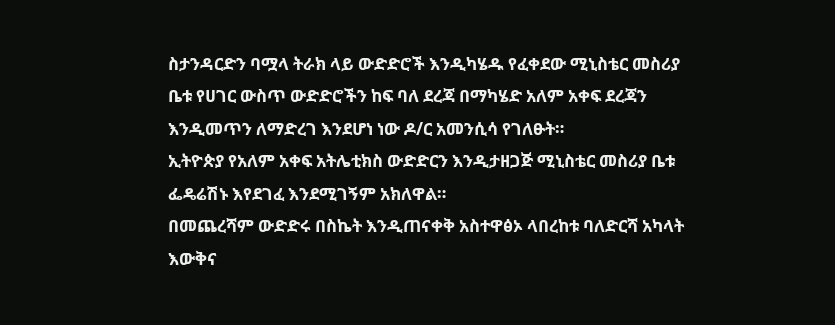ስታንዳርድን ባሟላ ትራክ ላይ ውድድሮች እንዲካሄዱ የፈቀደው ሚኒስቴር መስሪያ ቤቱ የሀገር ውስጥ ውድድሮችን ከፍ ባለ ደረጃ በማካሄድ አለም አቀፍ ደረጃን እንዲመጥን ለማድረገ እንደሆነ ነው ዶ/ር አመንሲሳ የገለፁት።
ኢትዮጵያ የአለም አቀፍ አትሌቲክስ ውድድርን እንዲታዘጋጅ ሚኒስቴር መስሪያ ቤቱ ፌዴሬሽኑ እየደገፈ እንደሚገኝም አክለዋል።
በመጨረሻም ውድድሩ በስኬት እንዲጠናቀቅ አስተዋፅኦ ላበረከቱ ባለድርሻ አካላት እውቅና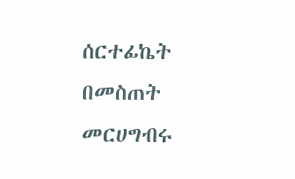ሰርተፊኬት በመስጠት መርሀግብሩ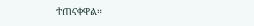ተጠናቀዋል።